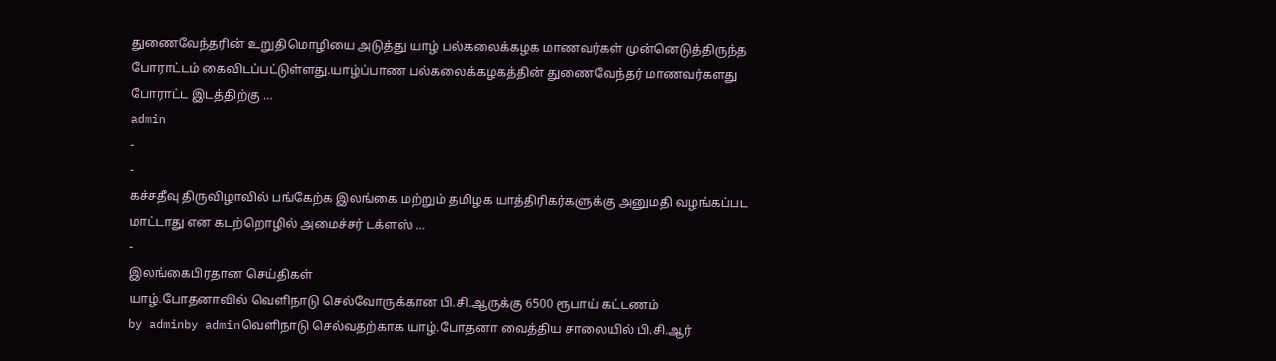துணைவேந்தரின் உறுதிமொழியை அடுத்து யாழ் பல்கலைக்கழக மாணவர்கள் முன்னெடுத்திருந்த போராட்டம் கைவிடப்பட்டுள்ளது.யாழ்ப்பாண பல்கலைக்கழகத்தின் துணைவேந்தர் மாணவர்களது போராட்ட இடத்திற்கு …
admin
-
-
கச்சதீவு திருவிழாவில் பங்கேற்க இலங்கை மற்றும் தமிழக யாத்திரிகர்களுக்கு அனுமதி வழங்கப்பட மாட்டாது என கடற்றொழில் அமைச்சர் டக்ளஸ் …
-
இலங்கைபிரதான செய்திகள்
யாழ்.போதனாவில் வெளிநாடு செல்வோருக்கான பி.சி.ஆருக்கு 6500 ரூபாய் கட்டணம்
by adminby adminவெளிநாடு செல்வதற்காக யாழ்.போதனா வைத்திய சாலையில் பி.சி.ஆர்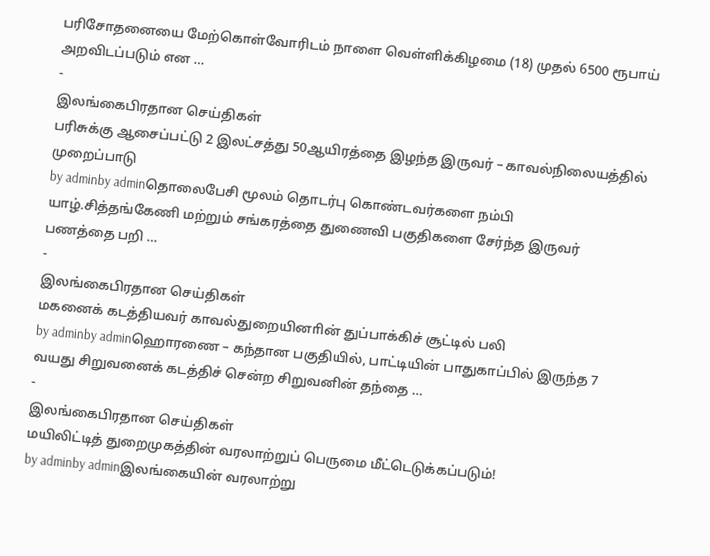பரிசோதனையை மேற்கொள்வோரிடம் நாளை வெள்ளிக்கிழமை (18) முதல் 6500 ரூபாய் அறவிடப்படும் என …
-
இலங்கைபிரதான செய்திகள்
பரிசுக்கு ஆசைப்பட்டு 2 இலட்சத்து 50ஆயிரத்தை இழந்த இருவர் – காவல்நிலையத்தில் முறைப்பாடு
by adminby adminதொலைபேசி மூலம் தொடர்பு கொண்டவர்களை நம்பி யாழ்.சித்தங்கேணி மற்றும் சங்கரத்தை துணைவி பகுதிகளை சேர்ந்த இருவர் பணத்தை பறி …
-
இலங்கைபிரதான செய்திகள்
மகனைக் கடத்தியவர் காவல்துறையினாின் துப்பாக்கிச் சூட்டில் பலி
by adminby adminஹொரணை – கந்தான பகுதியில், பாட்டியின் பாதுகாப்பில் இருந்த 7 வயது சிறுவனைக் கடத்திச் சென்ற சிறுவனின் தந்தை …
-
இலங்கைபிரதான செய்திகள்
மயிலிட்டித் துறைமுகத்தின் வரலாற்றுப் பெருமை மீட்டெடுக்கப்படும்!
by adminby adminஇலங்கையின் வரலாற்று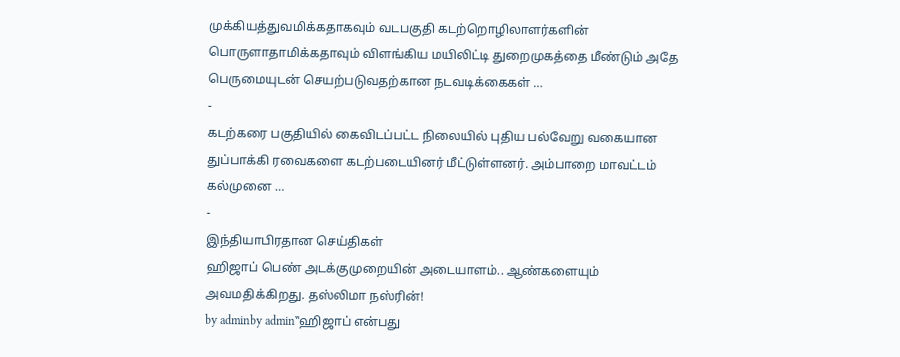முக்கியத்துவமிக்கதாகவும் வடபகுதி கடற்றொழிலாளர்களின் பொருளாதாமிக்கதாவும் விளங்கிய மயிலிட்டி துறைமுகத்தை மீண்டும் அதே பெருமையுடன் செயற்படுவதற்கான நடவடிக்கைகள் …
-
கடற்கரை பகுதியில் கைவிடப்பட்ட நிலையில் புதிய பல்வேறு வகையான துப்பாக்கி ரவைகளை கடற்படையினர் மீட்டுள்ளனர். அம்பாறை மாவட்டம் கல்முனை …
-
இந்தியாபிரதான செய்திகள்
ஹிஜாப் பெண் அடக்குமுறையின் அடையாளம்.. ஆண்களையும் அவமதிக்கிறது. தஸ்லிமா நஸ்ரின்!
by adminby admin‛‛ஹிஜாப் என்பது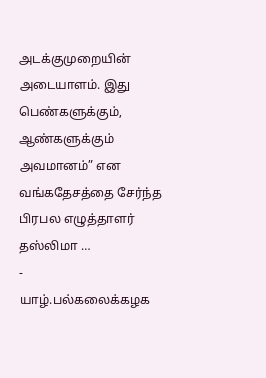அடக்குமுறையின் அடையாளம். இது பெண்களுக்கும், ஆண்களுக்கும் அவமானம்” என வங்கதேசத்தை சேர்ந்த பிரபல எழுத்தாளர் தஸ்லிமா …
-
யாழ்.பல்கலைக்கழக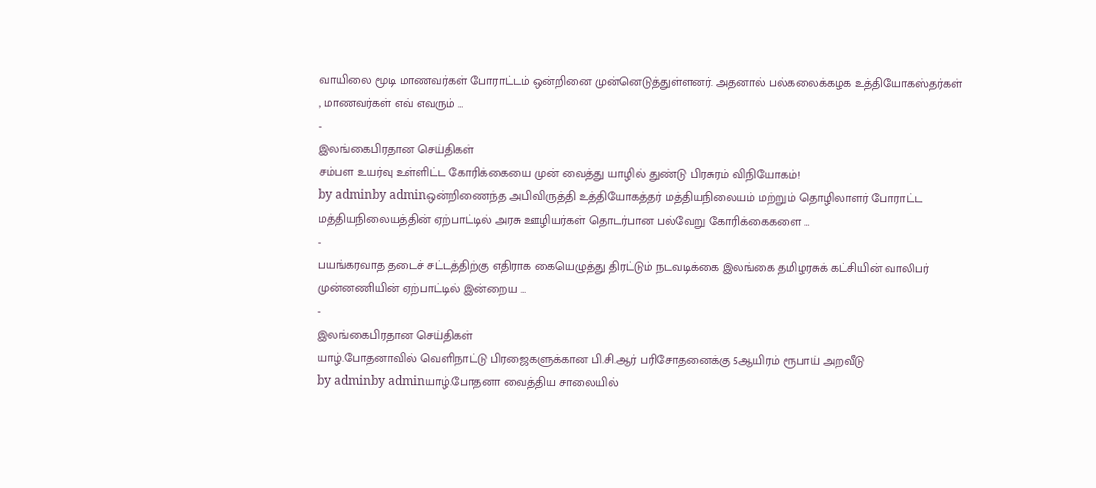வாயிலை மூடி மாணவர்கள் போராட்டம் ஒன்றினை முன்னெடுத்துள்ளனர். அதனால் பல்கலைக்கழக உத்தியோகஸ்தர்கள் , மாணவர்கள் எவ் எவரும் …
-
இலங்கைபிரதான செய்திகள்
சம்பள உயர்வு உள்ளிட்ட கோரிக்கையை முன் வைத்து யாழில் துண்டு பிரசுரம் விநியோகம்!
by adminby adminஒன்றிணைந்த அபிவிருத்தி உத்தியோகத்தர் மத்தியநிலையம் மற்றும் தொழிலாளர் போராட்ட மத்தியநிலையத்தின் ஏற்பாட்டில் அரசு ஊழியர்கள் தொடர்பான பல்வேறு கோரிக்கைகளை …
-
பயங்கரவாத தடைச் சட்டத்திற்கு எதிராக கையெழுத்து திரட்டும் நடவடிக்கை இலங்கை தமிழரசுக் கட்சியின் வாலிபர் முன்னணியின் ஏற்பாட்டில் இன்றைய …
-
இலங்கைபிரதான செய்திகள்
யாழ்.போதனாவில் வெளிநாட்டு பிரஜைகளுக்கான பி.சி.ஆர் பரிசோதனைக்கு 5ஆயிரம் ரூபாய் அறவீடு
by adminby adminயாழ்.போதனா வைத்திய சாலையில்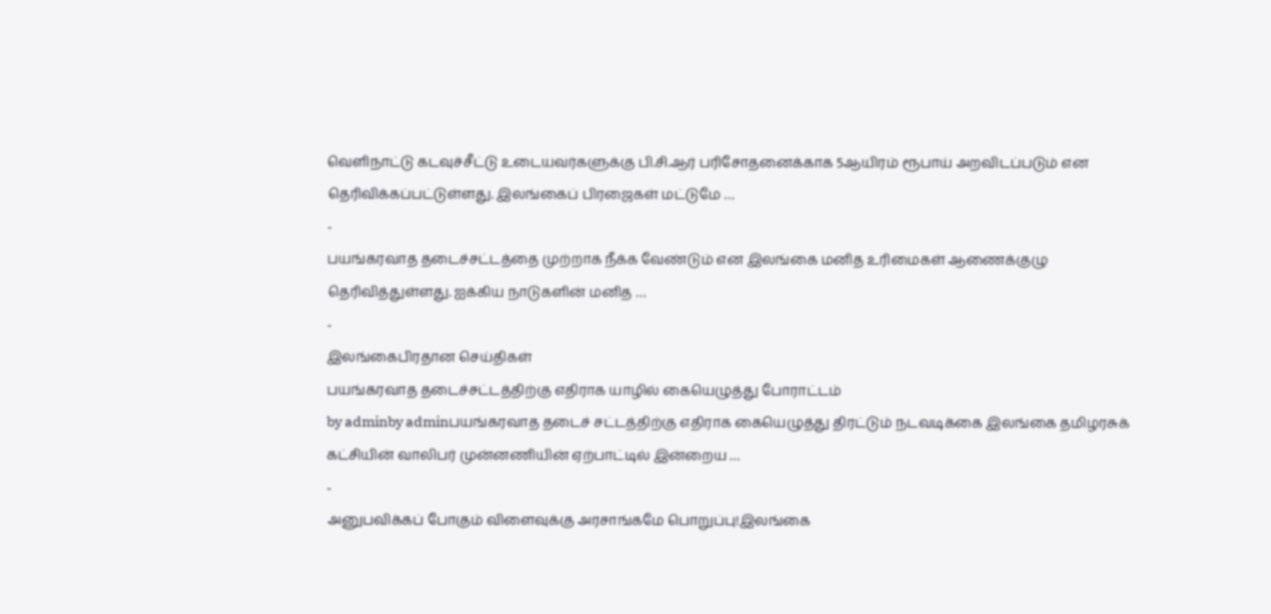வெளிநாட்டு கடவுச்சீட்டு உடையவர்களுக்கு பி.சி.ஆர் பரிசோதனைக்காக 5ஆயிரம் ரூபாய் அறவிடப்படும் என தெரிவிக்கப்பட்டுள்ளது. இலங்கைப் பிரஜைகள் மட்டுமே …
-
பயங்கரவாத தடைச்சட்டத்தை முற்றாக நீக்க வேண்டும் என இலங்கை மனித உரிமைகள் ஆணைக்குழு தெரிவித்துள்ளது. ஐக்கிய நாடுகளின் மனித …
-
இலங்கைபிரதான செய்திகள்
பயங்கரவாத தடைச்சட்டத்திற்கு எதிராக யாழில் கையெழுத்து போராட்டம்
by adminby adminபயங்கரவாத தடைச் சட்டத்திற்கு எதிராக கையெழுத்து திரட்டும் நடவடிக்கை இலங்கை தமிழரசுக் கட்சியின் வாலிபர் முன்னணியின் ஏற்பாட்டில் இன்றைய …
-
அனுபவிக்கப் போகும் விளைவுக்கு அரசாங்கமே பொறுப்பு!இலங்கை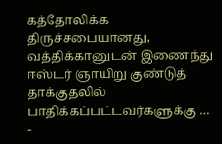கத்தோலிக்க திருச்சபையானது, வத்திக்கானுடன் இணைந்து ஈஸ்டர் ஞாயிறு குண்டுத் தாக்குதலில் பாதிக்கப்பட்டவர்களுக்கு …
-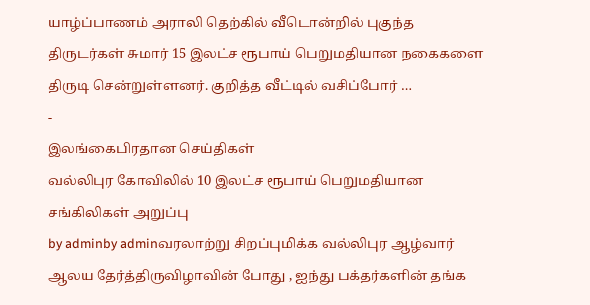யாழ்ப்பாணம் அராலி தெற்கில் வீடொன்றில் புகுந்த திருடர்கள் சுமார் 15 இலட்ச ரூபாய் பெறுமதியான நகைகளை திருடி சென்றுள்ளனர். குறித்த வீட்டில் வசிப்போர் …
-
இலங்கைபிரதான செய்திகள்
வல்லிபுர கோவிலில் 10 இலட்ச ரூபாய் பெறுமதியான சங்கிலிகள் அறுப்பு
by adminby adminவரலாற்று சிறப்புமிக்க வல்லிபுர ஆழ்வார் ஆலய தேர்த்திருவிழாவின் போது , ஐந்து பக்தர்களின் தங்க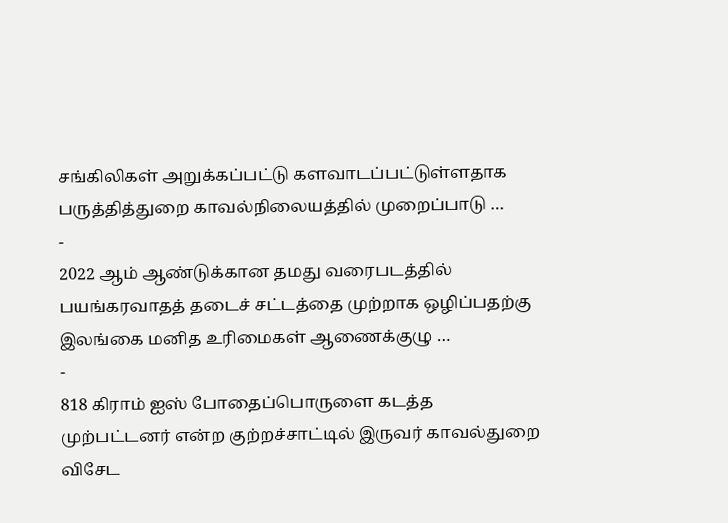சங்கிலிகள் அறுக்கப்பட்டு களவாடப்பட்டுள்ளதாக பருத்தித்துறை காவல்நிலையத்தில் முறைப்பாடு …
-
2022 ஆம் ஆண்டுக்கான தமது வரைபடத்தில் பயங்கரவாதத் தடைச் சட்டத்தை முற்றாக ஒழிப்பதற்கு இலங்கை மனித உரிமைகள் ஆணைக்குழு …
-
818 கிராம் ஐஸ் போதைப்பொருளை கடத்த முற்பட்டனர் என்ற குற்றச்சாட்டில் இருவர் காவல்துறை விசேட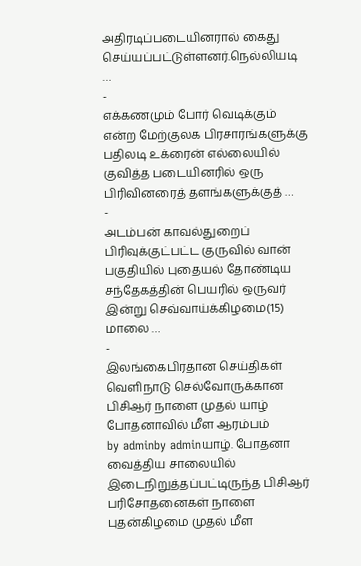அதிரடிப்படையினரால் கைது செய்யப்பட்டுள்ளனர்.நெல்லியடி …
-
எக்கணமும் போர் வெடிக்கும் என்ற மேற்குலக பிரசாரங்களுக்கு பதிலடி உக்ரைன் எல்லையில் குவித்த படையினரில் ஒரு பிரிவினரைத் தளங்களுக்குத் …
-
அடம்பன் காவல்துறைப் பிரிவுக்குட்பட்ட குருவில் வான் பகுதியில் புதையல் தோண்டிய சந்தேகத்தின் பெயரில் ஒருவர் இன்று செவ்வாய்க்கிழமை(15) மாலை …
-
இலங்கைபிரதான செய்திகள்
வெளிநாடு செல்வோருக்கான பிசிஆர் நாளை முதல் யாழ் போதனாவில் மீள ஆரம்பம்
by adminby adminயாழ். போதனா வைத்திய சாலையில் இடைநிறுத்தப்பட்டிருந்த பிசிஆர் பரிசோதனைகள் நாளை புதன்கிழமை முதல் மீள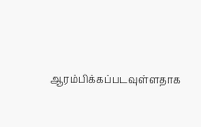ஆரம்பிக்கப்படவுள்ளதாக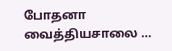போதனா வைத்தியசாலை …